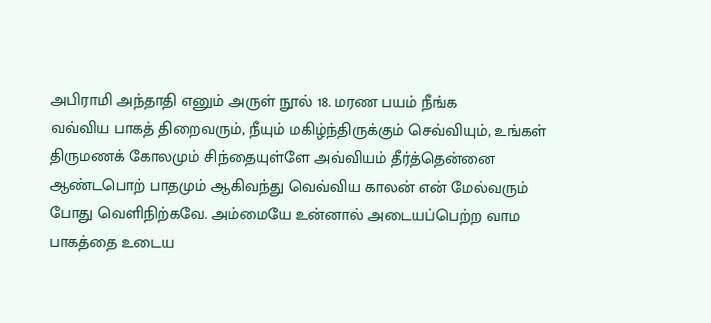அபிராமி அந்தாதி எனும் அருள் நூல் 18. மரண பயம் நீங்க
வவ்விய பாகத் திறைவரும், நீயும் மகிழ்ந்திருக்கும் செவ்வியும், உங்கள் திருமணக் கோலமும் சிந்தையுள்ளே அவ்வியம் தீர்த்தென்னை ஆண்டபொற் பாதமும் ஆகிவந்து வெவ்விய காலன் என் மேல்வரும் போது வெளிநிற்கவே. அம்மையே உன்னால் அடையப்பெற்ற வாம பாகத்தை உடைய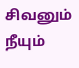சிவனும் நீயும்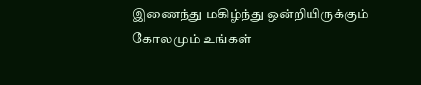இணைந்து மகிழ்ந்து ஒன்றியிருக்கும் கோலமும் உங்கள்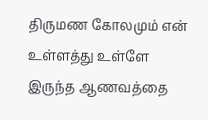திருமண கோலமும் என் உள்ளத்து உள்ளே இருந்த ஆணவத்தை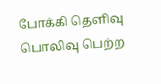போக்கி தெளிவு பொலிவு பெற்ற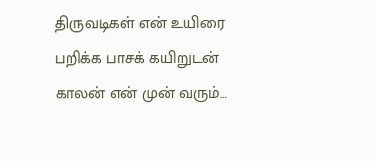திருவடிகள் என் உயிரை பறிக்க பாசக் கயிறுடன் காலன் என் முன் வரும்…